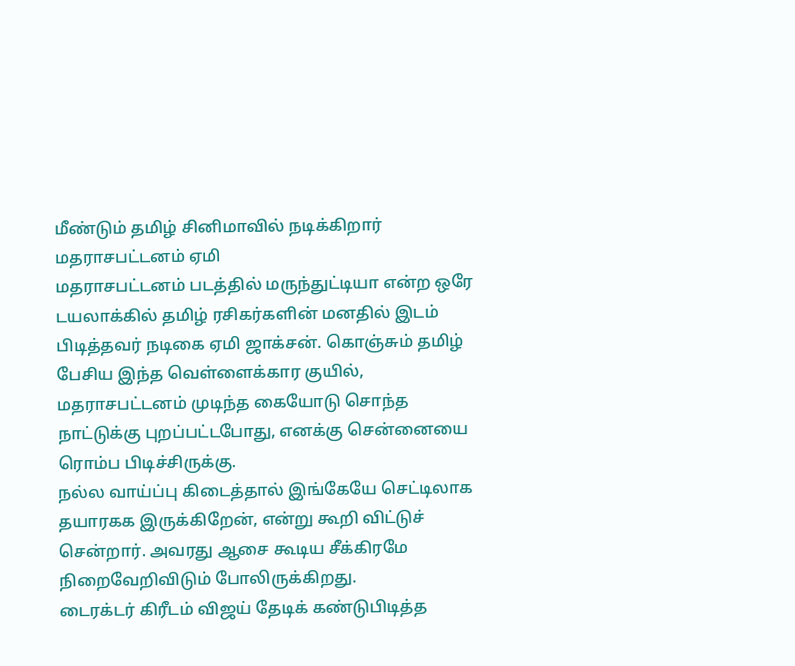மீண்டும் தமிழ் சினிமாவில் நடிக்கிறார் மதராசபட்டனம் ஏமி
மதராசபட்டனம் படத்தில் மருந்துட்டியா என்ற ஒரே டயலாக்கில் தமிழ் ரசிகர்களின் மனதில் இடம் பிடித்தவர் நடிகை ஏமி ஜாக்சன். கொஞ்சும் தமிழ் பேசிய இந்த வெள்ளைக்கார குயில், மதராசபட்டனம் முடிந்த கையோடு சொந்த நாட்டுக்கு புறப்பட்டபோது, எனக்கு சென்னையை ரொம்ப பிடிச்சிருக்கு.
நல்ல வாய்ப்பு கிடைத்தால் இங்கேயே செட்டிலாக தயாரகக இருக்கிறேன், என்று கூறி விட்டுச் சென்றார். அவரது ஆசை கூடிய சீக்கிரமே நிறைவேறிவிடும் போலிருக்கிறது.
டைரக்டர் கிரீடம் விஜய் தேடிக் கண்டுபிடித்த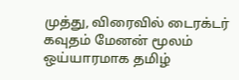முத்து, விரைவில் டைரக்டர் கவுதம் மேனன் மூலம் ஒய்யாரமாக தமிழ்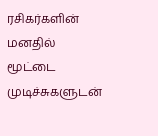ரசிகர்களின் மனதில் மூட்டை முடிச்சுகளுடன்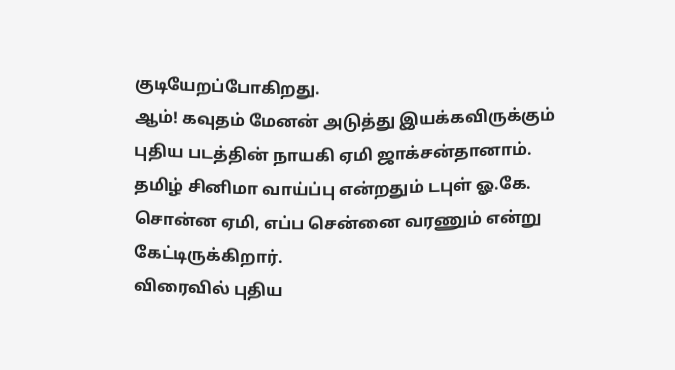குடியேறப்போகிறது.
ஆம்! கவுதம் மேனன் அடுத்து இயக்கவிருக்கும் புதிய படத்தின் நாயகி ஏமி ஜாக்சன்தானாம். தமிழ் சினிமா வாய்ப்பு என்றதும் டபுள் ஓ.கே. சொன்ன ஏமி, எப்ப சென்னை வரணும் என்று கேட்டிருக்கிறார்.
விரைவில் புதிய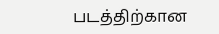படத்திற்கான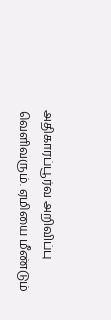அதிகாரப்பூர்வ அறிவிப்பு வெளிவரும். ஏமியை மீண்டும்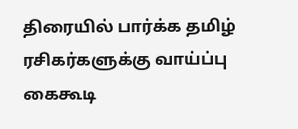திரையில் பார்க்க தமிழ் ரசிகர்களுக்கு வாய்ப்பு கைகூடி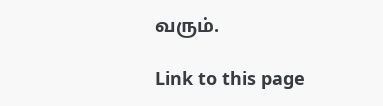வரும்.

Link to this page